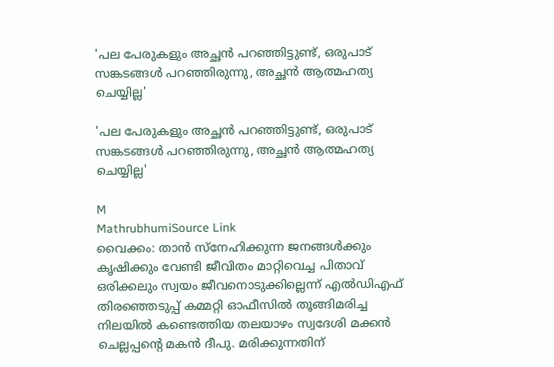'പല പേരുകളും അച്ഛൻ പറഞ്ഞിട്ടുണ്ട്, ഒരുപാട് സങ്കടങ്ങൾ പറഞ്ഞിരുന്നു, അച്ഛൻ ആത്മഹത്യ ചെയ്യില്ല'

'പല പേരുകളും അച്ഛൻ പറഞ്ഞിട്ടുണ്ട്, ഒരുപാട് സങ്കടങ്ങൾ പറഞ്ഞിരുന്നു, അച്ഛൻ ആത്മഹത്യ ചെയ്യില്ല'

M
MathrubhumiSource Link
വൈക്കം: താൻ സ്‌നേഹിക്കുന്ന ജനങ്ങൾക്കും കൃഷിക്കും വേണ്ടി ജീവിതം മാറ്റിവെച്ച പിതാവ് ഒരിക്കലും സ്വയം ജീവനൊടുക്കില്ലെന്ന് എൽഡിഎഫ് തിരഞ്ഞെടുപ്പ് കമ്മറ്റി ഓഫീസിൽ തൂങ്ങിമരിച്ച നിലയിൽ കണ്ടെത്തിയ തലയാഴം സ്വദേശി മക്കൻ ചെല്ലപ്പന്റെ മകൻ ദീപു. മരിക്കുന്നതിന്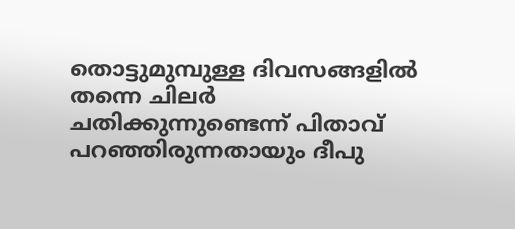തൊട്ടുമുമ്പുള്ള ദിവസങ്ങളിൽ തന്നെ ചിലർ ചതിക്കുന്നുണ്ടെന്ന് പിതാവ് പറഞ്ഞിരുന്നതായും ദീപു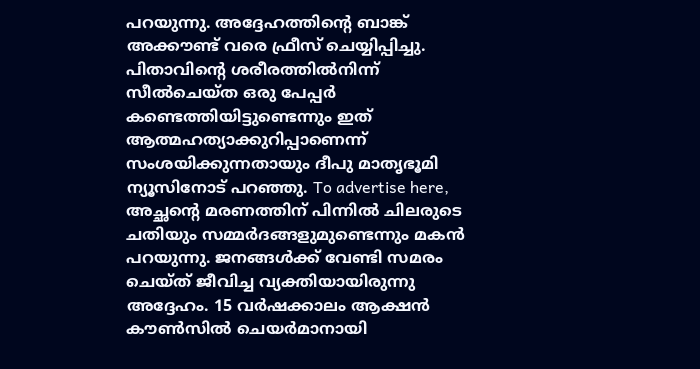പറയുന്നു. അദ്ദേഹത്തിന്റെ ബാങ്ക് അക്കൗണ്ട് വരെ ഫ്രീസ് ചെയ്യിപ്പിച്ചു. പിതാവിന്റെ ശരീരത്തിൽനിന്ന് സീൽചെയ്ത ഒരു പേപ്പർ കണ്ടെത്തിയിട്ടുണ്ടെന്നും ഇത് ആത്മഹത്യാക്കുറിപ്പാണെന്ന് സംശയിക്കുന്നതായും ദീപു മാതൃഭൂമി ന്യൂസിനോട് പറഞ്ഞു. To advertise here, അച്ഛന്റെ മരണത്തിന് പിന്നിൽ ചിലരുടെ ചതിയും സമ്മർദങ്ങളുമുണ്ടെന്നും മകൻ പറയുന്നു. ജനങ്ങൾക്ക് വേണ്ടി സമരം ചെയ്ത് ജീവിച്ച വ്യക്തിയായിരുന്നു അദ്ദേഹം. 15 വർഷക്കാലം ആക്ഷൻ കൗൺസിൽ ചെയർമാനായി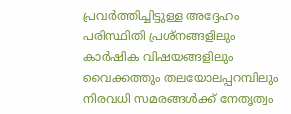പ്രവർത്തിച്ചിട്ടുള്ള അദ്ദേഹം പരിസ്ഥിതി പ്രശ്‌നങ്ങളിലും കാർഷിക വിഷയങ്ങളിലും വൈക്കത്തും തലയോലപ്പറമ്പിലും നിരവധി സമരങ്ങൾക്ക് നേതൃത്വം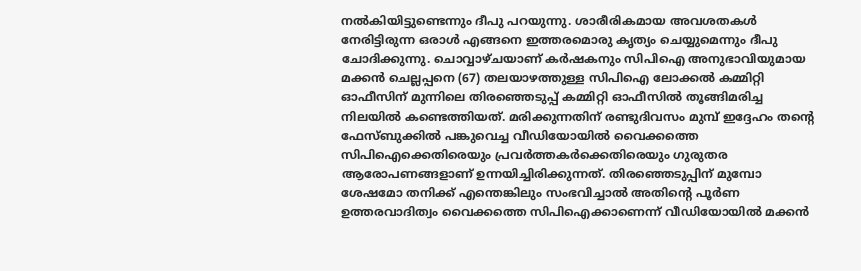നൽകിയിട്ടുണ്ടെന്നും ദീപു പറയുന്നു. ശാരീരികമായ അവശതകൾ നേരിട്ടിരുന്ന ഒരാൾ എങ്ങനെ ഇത്തരമൊരു കൃത്യം ചെയ്യുമെന്നും ദീപു ചോദിക്കുന്നു. ചൊവ്വാഴ്ചയാണ് കർഷകനും സിപിഐ അനുഭാവിയുമായ മക്കൻ ചെല്ലപ്പനെ (67) തലയാഴത്തുള്ള സിപിഐ ലോക്കൽ കമ്മിറ്റി ഓഫീസിന് മുന്നിലെ തിരഞ്ഞെടുപ്പ് കമ്മിറ്റി ഓഫീസിൽ തൂങ്ങിമരിച്ച നിലയിൽ കണ്ടെത്തിയത്. മരിക്കുന്നതിന് രണ്ടുദിവസം മുമ്പ് ഇദ്ദേഹം തന്റെ ഫേസ്ബുക്കിൽ പങ്കുവെച്ച വീഡിയോയിൽ വൈക്കത്തെ സിപിഐക്കെതിരെയും പ്രവർത്തകർക്കെതിരെയും ഗുരുതര ആരോപണങ്ങളാണ് ഉന്നയിച്ചിരിക്കുന്നത്. തിരഞ്ഞെടുപ്പിന് മുമ്പോ ശേഷമോ തനിക്ക് എന്തെങ്കിലും സംഭവിച്ചാൽ അതിന്റെ പൂർണ ഉത്തരവാദിത്വം വൈക്കത്തെ സിപിഐക്കാണെന്ന് വീഡിയോയിൽ മക്കൻ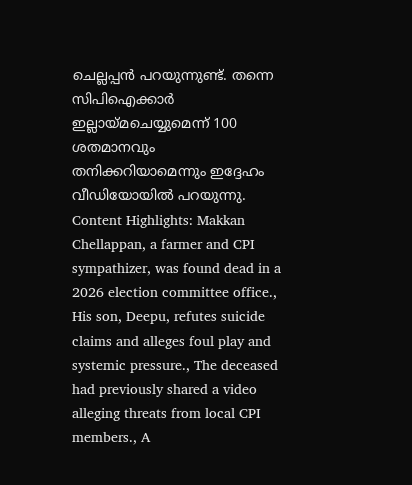ചെല്ലപ്പൻ പറയുന്നുണ്ട്. തന്നെ സിപിഐക്കാർ ഇല്ലായ്മചെയ്യുമെന്ന് 100 ശതമാനവും തനിക്കറിയാമെന്നും ഇദ്ദേഹം വീഡിയോയിൽ പറയുന്നു. Content Highlights: Makkan Chellappan, a farmer and CPI sympathizer, was found dead in a 2026 election committee office., His son, Deepu, refutes suicide claims and alleges foul play and systemic pressure., The deceased had previously shared a video alleging threats from local CPI members., A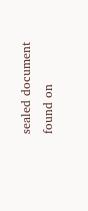sealed document found on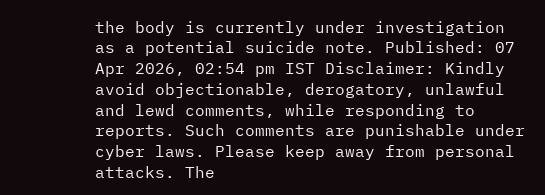the body is currently under investigation as a potential suicide note. Published: 07 Apr 2026, 02:54 pm IST Disclaimer: Kindly avoid objectionable, derogatory, unlawful and lewd comments, while responding to reports. Such comments are punishable under cyber laws. Please keep away from personal attacks. The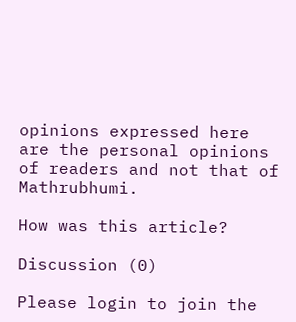opinions expressed here are the personal opinions of readers and not that of Mathrubhumi.

How was this article?

Discussion (0)

Please login to join the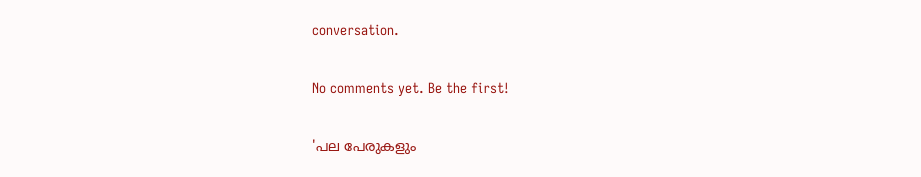conversation.

No comments yet. Be the first!

'പല പേരുകളും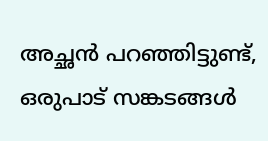അച്ഛൻ പറഞ്ഞിട്ടുണ്ട്, ഒരുപാട് സങ്കടങ്ങൾ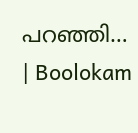പറഞ്ഞി… | Boolokam